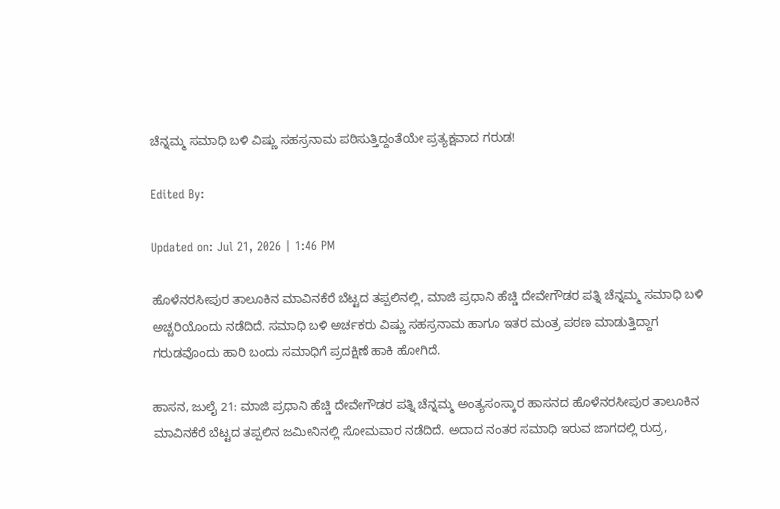ಚೆನ್ನಮ್ಮ ಸಮಾಧಿ ಬಳಿ ವಿಷ್ಣು ಸಹಸ್ರನಾಮ ಪಠಿಸುತ್ತಿದ್ದಂತೆಯೇ ಪ್ರತ್ಯಕ್ಷವಾದ ಗರುಡ!

Edited By:

Updated on: Jul 21, 2026 | 1:46 PM

ಹೊಳೆನರಸೀಪುರ ತಾಲೂಕಿನ ಮಾವಿನಕೆರೆ ಬೆಟ್ಟದ ತಪ್ಪಲಿನಲ್ಲಿ, ಮಾಜಿ ಪ್ರಧಾನಿ ಹೆಚ್ಡಿ ದೇವೇಗೌಡರ ಪತ್ನಿ ಚೆನ್ನಮ್ಮ ಸಮಾಧಿ ಬಳಿ ಅಚ್ಚರಿಯೊಂದು ನಡೆದಿದೆ. ಸಮಾಧಿ ಬಳಿ ಅರ್ಚಕರು ವಿಷ್ಣು ಸಹಸ್ರನಾಮ ಹಾಗೂ ಇತರ ಮಂತ್ರ ಪಠಣ ಮಾಡುತ್ತಿದ್ದಾಗ ಗರುಡವೊಂದು ಹಾರಿ ಬಂದು ಸಮಾಧಿಗೆ ಪ್ರದಕ್ಷಿಣೆ ಹಾಕಿ ಹೋಗಿದೆ.

ಹಾಸನ, ಜುಲೈ 21: ಮಾಜಿ ಪ್ರಧಾನಿ ಹೆಚ್ಡಿ ದೇವೇಗೌಡರ ಪತ್ನಿ ಚೆನ್ನಮ್ಮ ಅಂತ್ಯಸಂಸ್ಕಾರ ಹಾಸನದ ಹೊಳೆನರಸೀಪುರ ತಾಲೂಕಿನ ಮಾವಿನಕೆರೆ ಬೆಟ್ಟದ ತಪ್ಪಲಿನ ಜಮೀನಿನಲ್ಲಿ ಸೋಮವಾರ ನಡೆದಿದೆ. ಅದಾದ ನಂತರ ಸಮಾಧಿ ಇರುವ ಜಾಗದಲ್ಲಿ ರುದ್ರ,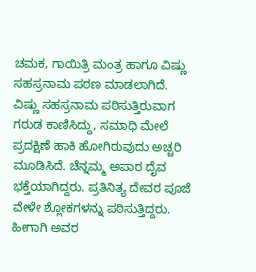ಚಮಕ, ಗಾಯಿತ್ರಿ ಮಂತ್ರ ಹಾಗೂ ವಿಷ್ಣು ಸಹಸ್ರನಾಮ ಪಠಣ ಮಾಡಲಾಗಿದೆ. ವಿಷ್ಣು ಸಹಸ್ರನಾಮ ಪಠಿಸುತ್ತಿರುವಾಗ ಗರುಡ ಕಾಣಿಸಿದ್ದು, ಸಮಾಧಿ ಮೇಲೆ ಪ್ರದಕ್ಷಿಣೆ ಹಾಕಿ ಹೋಗಿರುವುದು ಅಚ್ಚರಿ ಮೂಡಿಸಿದೆ. ಚೆನ್ನಮ್ಮ ಅಪಾರ ದೈವ ಭಕ್ತೆಯಾಗಿದ್ದರು. ಪ್ರತಿನಿತ್ಯ ದೇವರ ಪೂಜೆ ವೇಳೇ ಶ್ಲೋಕಗಳನ್ನು ಪಠಿಸುತ್ತಿದ್ದರು. ಹೀಗಾಗಿ ಅವರ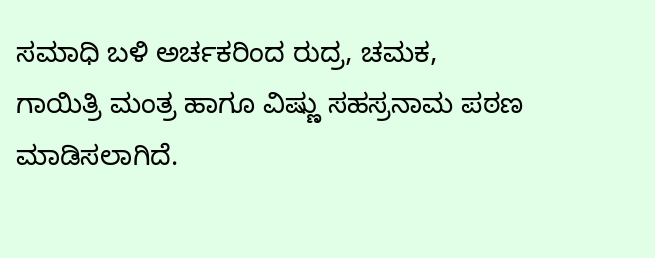ಸಮಾಧಿ ಬಳಿ ಅರ್ಚಕರಿಂದ ರುದ್ರ, ಚಮಕ, ಗಾಯಿತ್ರಿ ಮಂತ್ರ ಹಾಗೂ ವಿಷ್ಣು ಸಹಸ್ರನಾಮ ಪಠಣ ಮಾಡಿಸಲಾಗಿದೆ.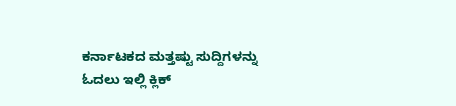ಕರ್ನಾಟಕದ ಮತ್ತಷ್ಟು ಸುದ್ದಿಗಳನ್ನು ಓದಲು ಇಲ್ಲಿ ಕ್ಲಿಕ್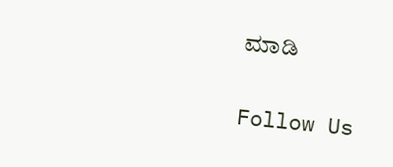ಮಾಡಿ

Follow Us